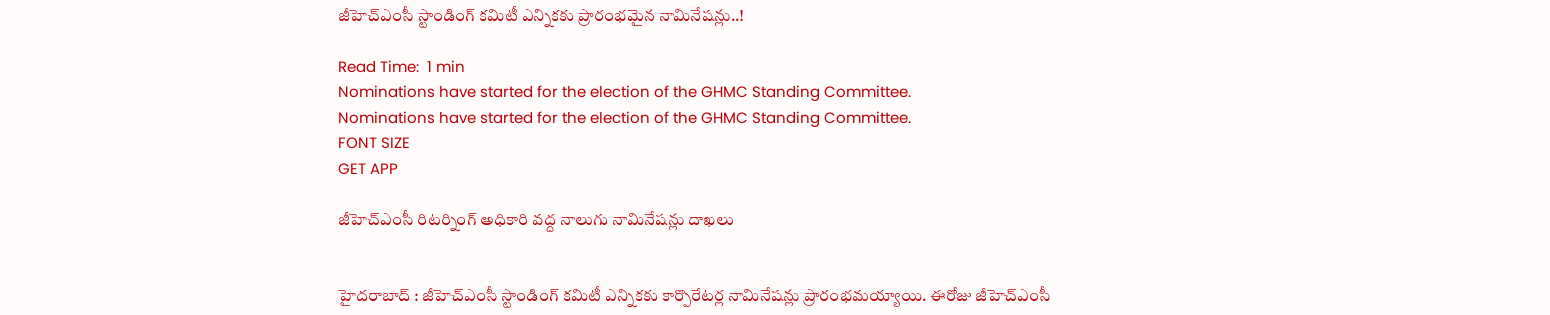జీహెచ్ఎంసీ స్టాండింగ్ కమిటీ ఎన్నికకు ప్రారంభమైన నామినేషన్లు..!

Read Time:  1 min
Nominations have started for the election of the GHMC Standing Committee.
Nominations have started for the election of the GHMC Standing Committee.
FONT SIZE
GET APP

జీహెచ్ఎంసీ రిటర్నింగ్ అధికారి వద్ద నాలుగు నామినేషన్లు దాఖలు


హైదరాబాద్‌ : జీహెచ్ఎంసీ స్టాండింగ్ కమిటీ ఎన్నికకు కార్పొరేటర్ల నామినేషన్లు ప్రారంభమయ్యాయి. ఈరోజు జీహెచ్ఎంసీ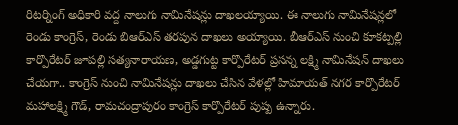రిటర్నింగ్ అధికారి వద్ద నాలుగు నామినేషన్లు దాఖలయ్యాయి. ఈ నాలుగు నామినేషన్లలో రెండు కాంగ్రెస్, రెండు బిఆర్ఎస్ తరపున దాఖలు అయ్యాయి. బీఆర్ఎస్ నుంచి కూకట్పల్లి కార్పొరేటర్ జూపల్లి సత్యనారాయణ, అడ్డగుట్ట కార్పొరేటర్ ప్రసన్న లక్ష్మి నామినేషన్ దాఖలు చేయగా.. కాంగ్రెస్ నుంచి నామినేషన్లు దాఖలు చేసిన వేళల్లో హిమాయత్ నగర కార్పొరేటర్ మహాలక్ష్మి గౌడ్, రామచంద్రాపురం కాంగ్రెస్ కార్పొరేటర్ పుష్ప ఉన్నారు.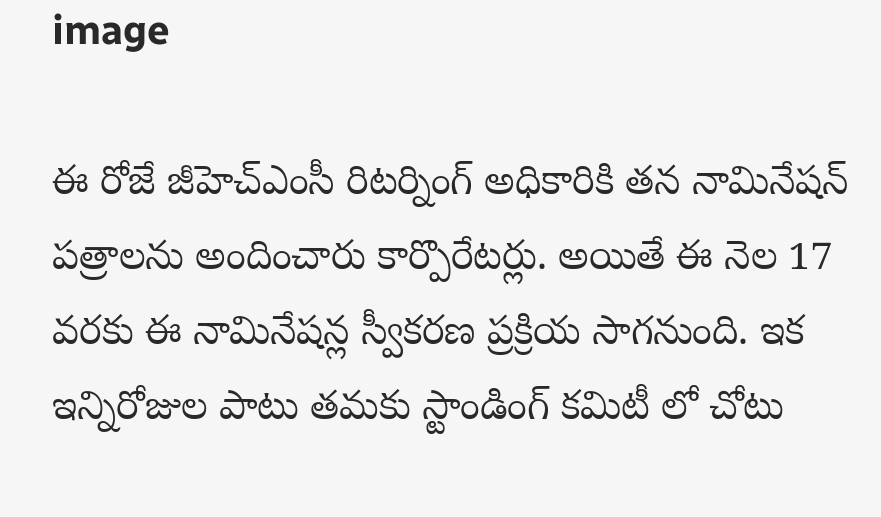image

ఈ రోజే జీహెచ్ఎంసీ రిటర్నింగ్ అధికారికి తన నామినేషన్ పత్రాలను అందించారు కార్పొరేటర్లు. అయితే ఈ నెల 17 వరకు ఈ నామినేషన్ల స్వీకరణ ప్రక్రియ సాగనుంది. ఇక ఇన్నిరోజుల పాటు తమకు స్టాండింగ్ కమిటీ లో చోటు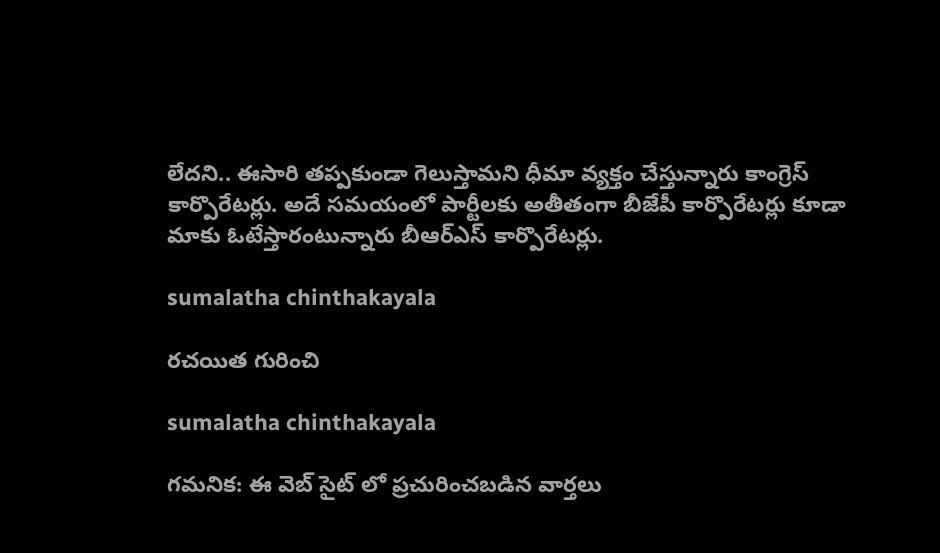లేదని.. ఈసారి తప్పకుండా గెలుస్తామని ధీమా వ్యక్తం చేస్తున్నారు కాంగ్రెస్ కార్పొరేటర్లు. అదే సమయంలో పార్టీలకు అతీతంగా బీజేపీ కార్పొరేటర్లు కూడా మాకు ఓటేస్తారంటున్నారు బీఆర్ఎస్ కార్పొరేటర్లు.

sumalatha chinthakayala

రచయిత గురించి

sumalatha chinthakayala

గమనిక: ఈ వెబ్ సైట్ లో ప్రచురించబడిన వార్తలు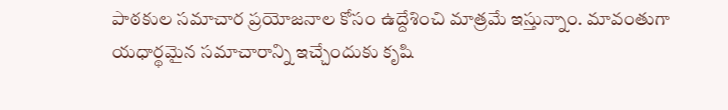పాఠకుల సమాచార ప్రయోజనాల కోసం ఉద్దేశించి మాత్రమే ఇస్తున్నాం. మావంతుగా యధార్థమైన సమాచారాన్ని ఇచ్చేందుకు కృషి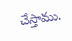చేస్తాము.